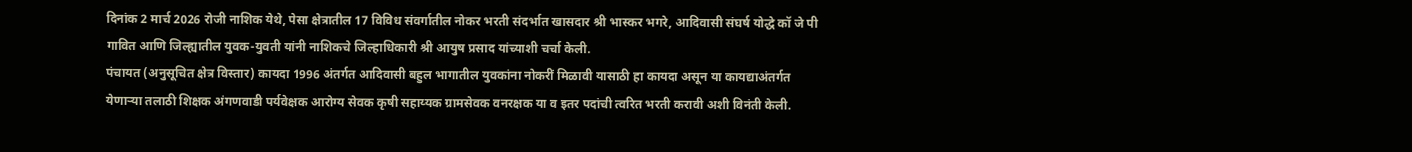दिनांक 2 मार्च 2026 रोजी नाशिक येथे, पेसा क्षेत्रातील 17 विविध संवर्गातील नोकर भरती संदर्भात खासदार श्री भास्कर भगरे, आदिवासी संघर्ष योद्धे कॉ जे पी गावित आणि जिल्ह्यातील युवक-युवती यांनी नाशिकचे जिल्हाधिकारी श्री आयुष प्रसाद यांच्याशी चर्चा केली.
पंचायत (अनुसूचित क्षेत्र विस्तार) कायदा 1996 अंतर्गत आदिवासी बहुल भागातील युवकांना नोकरीं मिळावी यासाठी हा कायदा असून या कायद्याअंतर्गत येणाऱ्या तलाठी शिक्षक अंगणवाडी पर्यवेक्षक आरोग्य सेवक कृषी सहाय्यक ग्रामसेवक वनरक्षक या व इतर पदांची त्वरित भरती करावी अशी विनंती केली.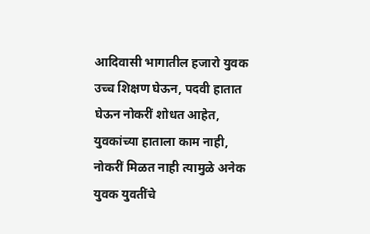आदिवासी भागातील हजारो युवक उच्च शिक्षण घेऊन, पदवी हातात घेऊन नोकरीं शोधत आहेत, युवकांच्या हाताला काम नाही, नोकरीं मिळत नाही त्यामुळे अनेक युवक युवतींचे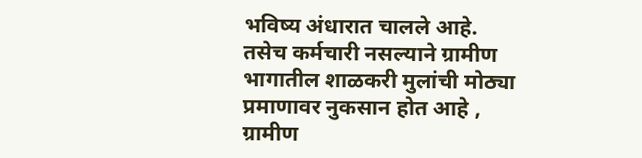भविष्य अंधारात चालले आहे.
तसेच कर्मचारी नसल्याने ग्रामीण भागातील शाळकरी मुलांची मोठ्या प्रमाणावर नुकसान होत आहे , ग्रामीण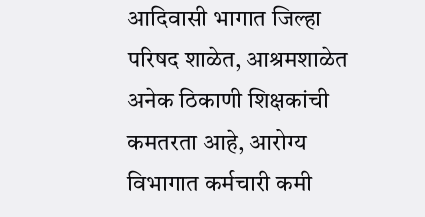आदिवासी भागात जिल्हा परिषद शाळेत, आश्रमशाळेत अनेक ठिकाणी शिक्षकांची कमतरता आहे, आरोग्य विभागात कर्मचारी कमी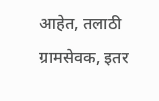आहेत, तलाठी ग्रामसेवक, इतर